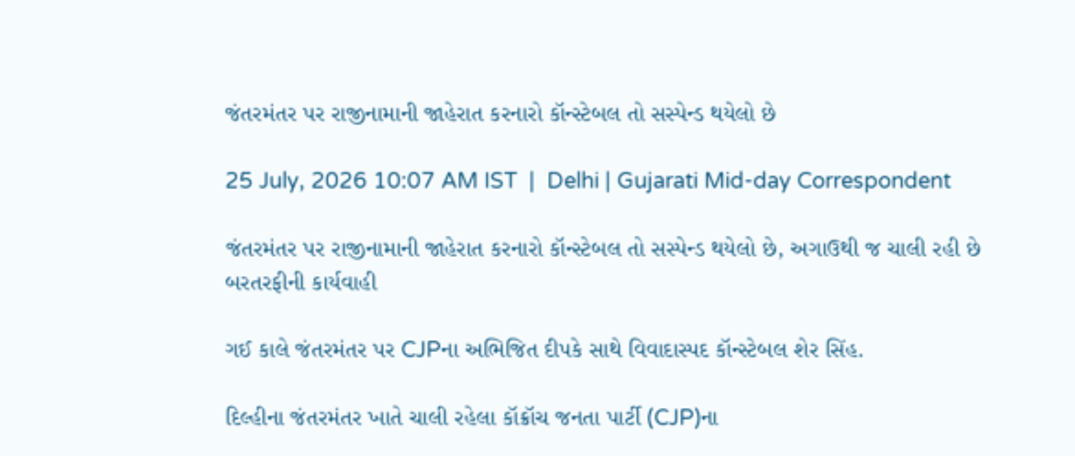જંતરમંતર પર રાજીનામાની જાહેરાત કરનારો કૉન્સ્ટેબલ તો સસ્પેન્ડ થયેલો છે

25 July, 2026 10:07 AM IST  |  Delhi | Gujarati Mid-day Correspondent

જંતરમંતર પર રાજીનામાની જાહેરાત કરનારો કૉન્સ્ટેબલ તો સસ્પેન્ડ થયેલો છે, અગાઉથી જ ચાલી રહી છે બરતરફીની કાર્યવાહી

ગઈ કાલે જંતરમંતર પર CJPના અભિજિત દીપકે સાથે વિવાદાસ્પદ કૉન્સ્ટેબલ શેર સિંહ.

દિલ્હીના જંતરમંતર ખાતે ચાલી રહેલા કૉક્રૉચ જનતા પાર્ટી (CJP)ના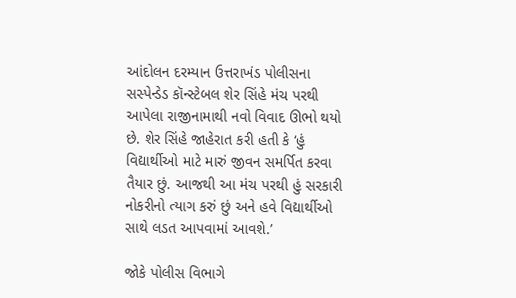આંદોલન દરમ્યાન ઉત્તરાખંડ પોલીસના સસ્પેન્ડેડ કૉન્સ્ટેબલ શેર સિંહે મંચ પરથી આપેલા રાજીનામાથી નવો વિવાદ ઊભો થયો છે. શેર સિંહે જાહેરાત કરી હતી કે ‘હું વિદ્યાર્થીઓ માટે મારું જીવન સમર્પિત કરવા તૈયાર છું. આજથી આ મંચ પરથી હું સરકારી નોકરીનો ત્યાગ કરું છું અને હવે વિદ્યાર્થીઓ સાથે લડત આપવામાં આવશે.’

જોકે પોલીસ વિભાગે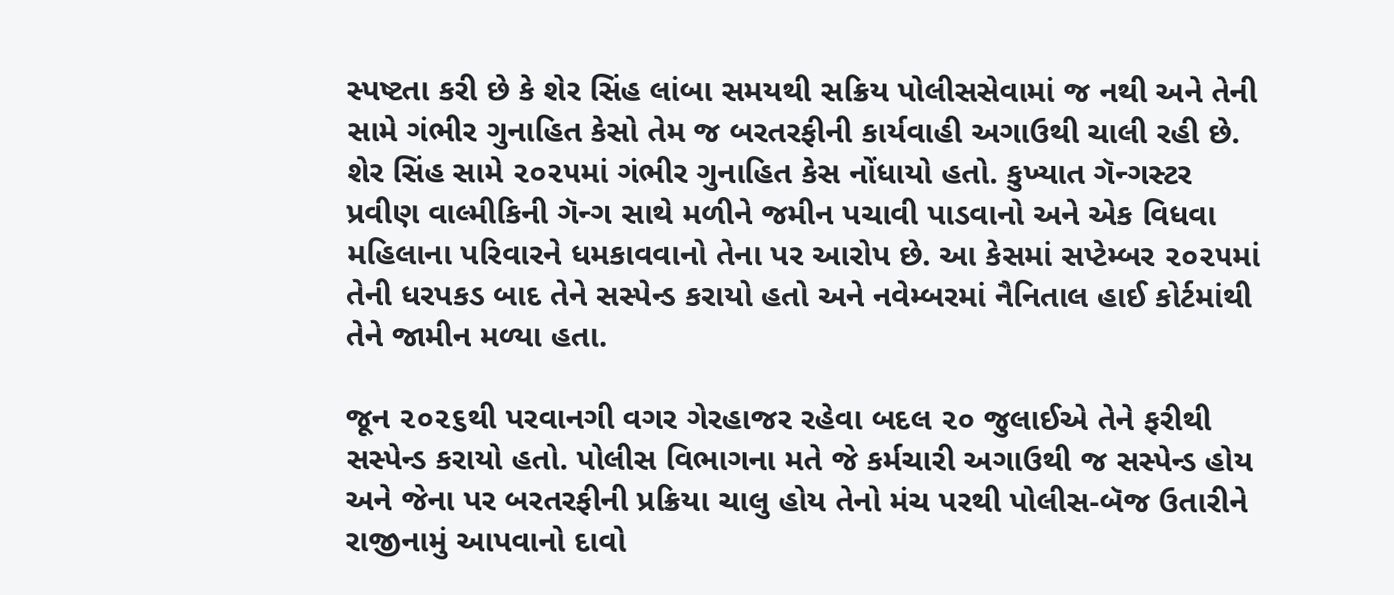સ્પષ્ટતા કરી છે કે શેર સિંહ લાંબા સમયથી સક્રિય પોલીસસેવામાં જ નથી અને તેની સામે ગંભીર ગુનાહિત કેસો તેમ જ બરતરફીની કાર્યવાહી અગાઉથી ચાલી રહી છે.
શેર સિંહ સામે ૨૦૨૫માં ગંભીર ગુનાહિત કેસ નોંધાયો હતો. કુખ્યાત ગૅન્ગસ્ટર પ્રવીણ વાલ્મીકિની ગૅન્ગ સાથે મળીને જમીન પચાવી પાડવાનો અને એક વિધવા મહિલાના પરિવારને ધમકાવવાનો તેના પર આરોપ છે. આ કેસમાં સપ્ટેમ્બર ૨૦૨૫માં તેની ધરપકડ બાદ તેને સસ્પેન્ડ કરાયો હતો અને નવેમ્બરમાં નૈનિતાલ હાઈ કોર્ટમાંથી તેને જામીન મળ્યા હતા.

જૂન ૨૦૨૬થી પરવાનગી વગર ગેરહાજર રહેવા બદલ ૨૦ જુલાઈએ તેને ફરીથી સસ્પેન્ડ કરાયો હતો. પોલીસ વિભાગના મતે જે કર્મચારી અગાઉથી જ સસ્પેન્ડ હોય અને જેના પર બરતરફીની પ્રક્રિયા ચાલુ હોય તેનો મંચ પરથી પોલીસ-બૅજ ઉતારીને રાજીનામું આપવાનો દાવો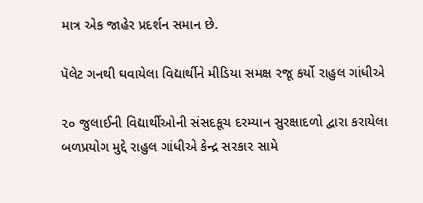માત્ર એક જાહેર પ્રદર્શન સમાન છે.

પૅલેટ ગનથી ઘવાયેલા વિદ્યાર્થીને મીડિયા સમક્ષ રજૂ કર્યો રાહુલ ગાંધીએ

૨૦ જુલાઈની વિદ્યાર્થીઓની સંસદકૂચ દરમ્યાન સુરક્ષાદળો દ્વારા કરાયેલા બળપ્રયોગ મુદ્દે રાહુલ ગાંધીએ કેન્દ્ર સરકાર સામે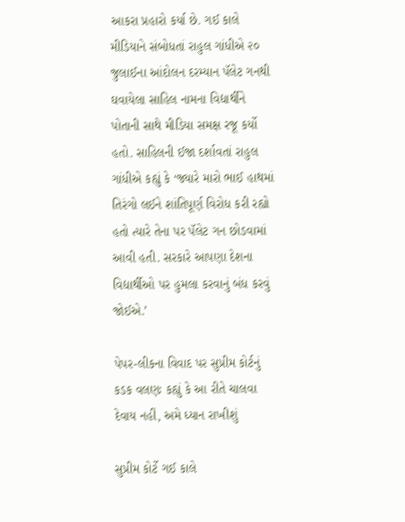આકરા પ્રહારો કર્યા છે. ગઈ કાલે મીડિયાને સંબોધતાં રાહુલ ગાંધીએ ૨૦ જુલાઈના આંદોલન દરમ્યાન પૅલેટ ગનથી ઘવાયેલા સાહિલ નામના વિદ્યાર્થીને પોતાની સાથે મીડિયા સમક્ષ રજૂ કર્યો હતો. સાહિલની ઈજા દર્શાવતાં રાહુલ ગાંધીએ કહ્યું કે ‘જ્યારે મારો ભાઈ હાથમાં તિરંગો લઈને શાંતિપૂર્ણ વિરોધ કરી રહ્યો હતો ત્યારે તેના પર પૅલેટ ગન છોડવામાં આવી હતી. સરકારે આપણા દેશના વિદ્યાર્થીઓ પર હુમલા કરવાનું બંધ કરવું જોઈએ.’

પેપર-લીકના વિવાદ પર સુપ્રીમ કોર્ટનું કડક વલણઃ કહ્યું કે આ રીતે ચાલવા દેવાય નહીં, અમે ધ્યાન રાખીશું

સુપ્રીમ કોર્ટે ગઈ કાલે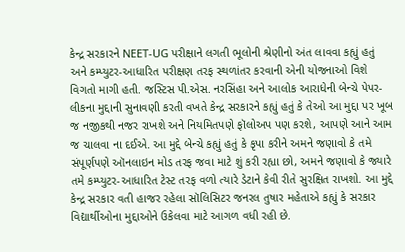કેન્દ્ર સરકારને NEET-UG પરીક્ષાને લગતી ભૂલોની શ્રેણીનો અંત લાવવા કહ્યું હતું અને કમ્પ્યુટર-આધારિત પરીક્ષણ તરફ સ્થળાંતર કરવાની એની યોજનાઓ વિશે વિગતો માગી હતી. જસ્ટિસ પી.એસ. નરસિંહા અને આલોક આરાધેની બેન્ચે પેપર-લીકના મુદ્દાની સુનાવણી કરતી વખતે કેન્દ્ર સરકારને કહ્યું હતું કે તેઓ આ મુદ્દા પર ખૂબ જ નજીકથી નજર રાખશે અને નિયમિતપણે ફૉલોઅપ પણ કરશે, આપણે આને આમ જ ચાલવા ના દઈએ. આ મુદ્દે બેન્ચે કહ્યું હતું કે કૃપા કરીને અમને જણાવો કે તમે સંપૂર્ણપણે ઑનલાઇન મોડ તરફ જવા માટે શું કરી રહ્યા છો, અમને જણાવો કે જ્યારે તમે કમ્પ્યુટર-આધારિત ટેસ્ટ તરફ વળો ત્યારે ડેટાને કેવી રીતે સુરક્ષિત રાખશો. આ મુદ્દે કેન્દ્ર સરકાર વતી હાજર રહેલા સૉલિસિટર જનરલ તુષાર મહેતાએ કહ્યું કે સરકાર વિદ્યાર્થીઓના મુદ્દાઓને ઉકેલવા માટે આગળ વધી રહી છે.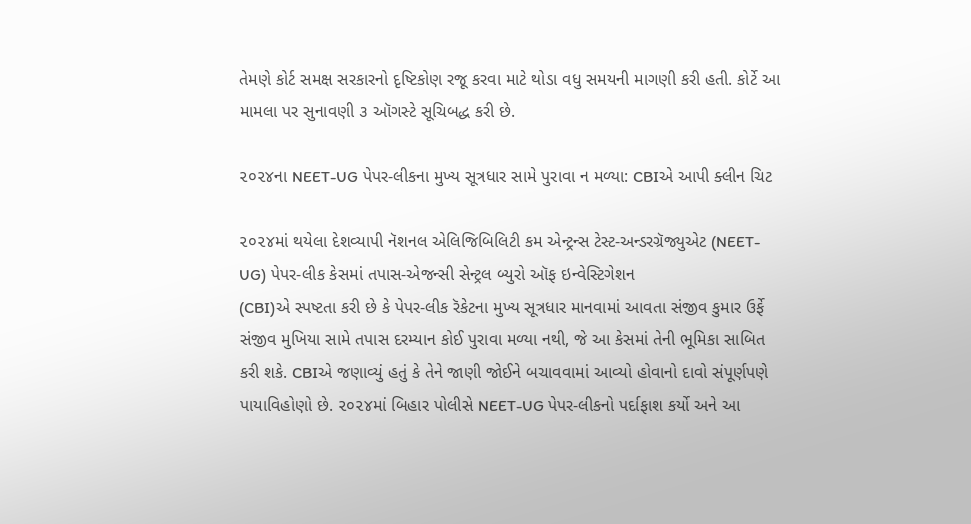તેમણે કોર્ટ સમક્ષ સરકારનો દૃષ્ટિકોણ રજૂ કરવા માટે થોડા વધુ સમયની માગણી કરી હતી. કોર્ટે આ મામલા પર સુનાવણી ૩ ઑગસ્ટે સૂચિબદ્ધ કરી છે.

૨૦૨૪ના NEET-UG પેપર-લીકના મુખ્ય સૂત્રધાર સામે પુરાવા ન મળ્યા: CBIએ આપી ક્લીન ચિટ

૨૦૨૪માં થયેલા દેશવ્યાપી નૅશનલ એલિજિબિલિટી કમ એન્ટ્રન્સ ટેસ્ટ-અન્ડરગ્રૅજ્યુએટ (NEET-UG) પેપર-લીક કેસમાં તપાસ-એજન્સી સેન્ટ્રલ બ્યુરો ઑફ ઇન્વેસ્ટિગેશન
(CBI)એ સ્પષ્ટતા કરી છે કે પેપર-લીક રૅકેટના મુખ્ય સૂત્રધાર માનવામાં આવતા સંજીવ કુમાર ઉર્ફે સંજીવ મુખિયા સામે તપાસ દરમ્યાન કોઈ પુરાવા મળ્યા નથી, જે આ કેસમાં તેની ભૂમિકા સાબિત કરી શકે. CBIએ જણાવ્યું હતું કે તેને જાણી જોઈને બચાવવામાં આવ્યો હોવાનો દાવો સંપૂર્ણપણે પાયાવિહોણો છે. ૨૦૨૪માં બિહાર પોલીસે NEET-UG પેપર-લીકનો પર્દાફાશ કર્યો અને આ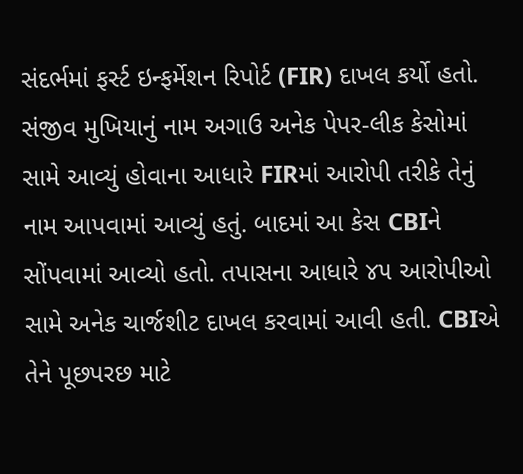સંદર્ભમાં ફર્સ્ટ ઇન્ફર્મેશન રિપોર્ટ (FIR) દાખલ કર્યો હતો. સંજીવ મુખિયાનું નામ અગાઉ અનેક પેપર-લીક કેસોમાં સામે આવ્યું હોવાના આધારે FIRમાં આરોપી તરીકે તેનું નામ આપવામાં આવ્યું હતું. બાદમાં આ કેસ CBIને સોંપવામાં આવ્યો હતો. તપાસના આધારે ૪૫ આરોપીઓ સામે અનેક ચાર્જશીટ દાખલ કરવામાં આવી હતી. CBIએ તેને પૂછપરછ માટે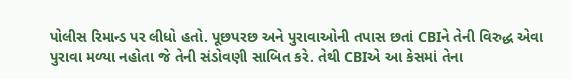પોલીસ રિમાન્ડ પર લીધો હતો. પૂછપરછ અને પુરાવાઓની તપાસ છતાં CBIને તેની વિરુદ્ધ એવા પુરાવા મળ્યા નહોતા જે તેની સંડોવણી સાબિત કરે. તેથી CBIએ આ કેસમાં તેના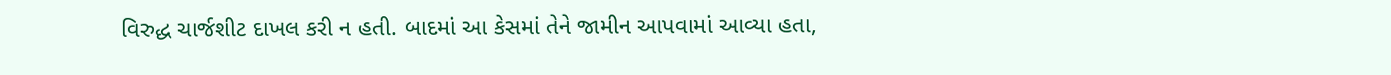વિરુદ્ધ ચાર્જશીટ દાખલ કરી ન હતી. બાદમાં આ કેસમાં તેને જામીન આપવામાં આવ્યા હતા,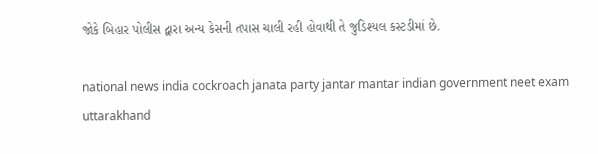જોકે બિહાર પોલીસ દ્વારા અન્ય કેસની તપાસ ચાલી રહી હોવાથી તે જુડિશ્યલ કસ્ટડીમાં છે.

national news india cockroach janata party jantar mantar indian government neet exam uttarakhand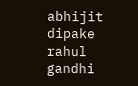abhijit dipake rahul gandhi